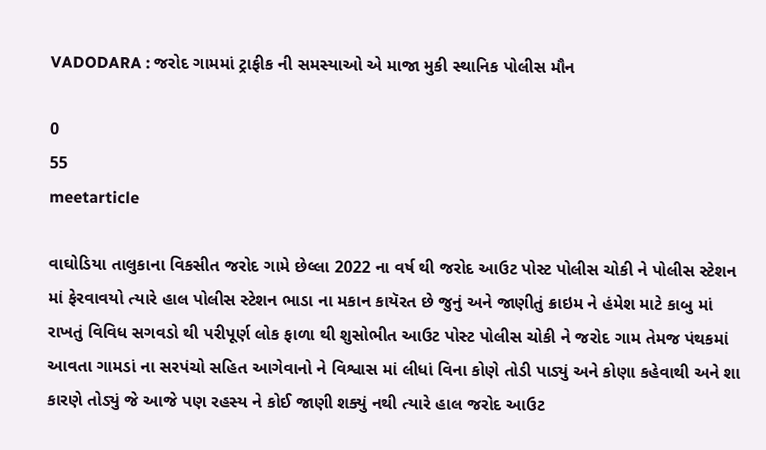VADODARA : જરોદ ગામમાં ટ્રાફીક ની સમસ્યાઓ એ માજા મુકી સ્થાનિક પોલીસ મૌન

0
55
meetarticle

વાઘોડિયા તાલુકાના વિકસીત જરોદ ગામે છેલ્લા 2022 ના વર્ષ થી જરોદ આઉટ પોસ્ટ પોલીસ ચોકી ને પોલીસ સ્ટેશન માં ફેરવાવયો ત્યારે હાલ પોલીસ સ્ટેશન ભાડા ના મકાન કાયૅરત છે જુનું અને જાણીતું ક્રાઇમ ને હંમેશ માટે કાબુ માં રાખતું વિવિધ સગવડો થી પરીપૂર્ણ લોક ફાળા થી શુસોભીત આઉટ પોસ્ટ પોલીસ ચોકી ને જરોદ ગામ તેમજ પંથકમાં આવતા ગામડાં ના સરપંચો સહિત આગેવાનો ને વિશ્વાસ માં લીધાં વિના કોણે તોડી પાડ્યું અને કોણા કહેવાથી અને શા કારણે તોડ્યું જે આજે પણ રહસ્ય ને કોઈ જાણી શક્યું નથી ત્યારે હાલ જરોદ આઉટ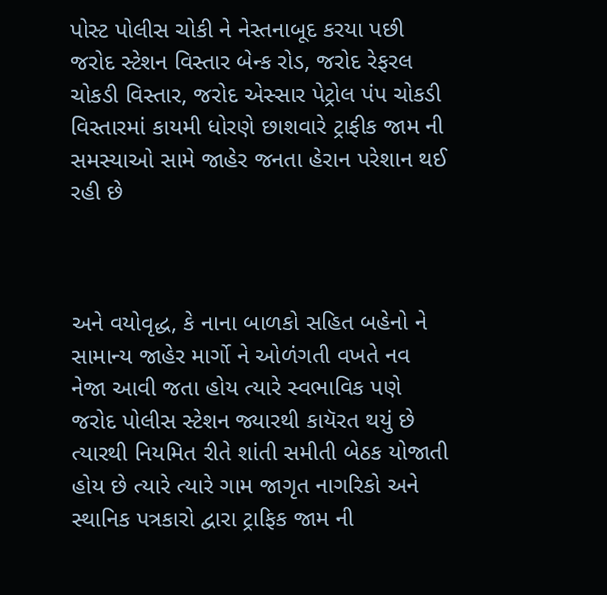પોસ્ટ પોલીસ ચોકી ને નેસ્તનાબૂદ કરયા પછી જરોદ સ્ટેશન વિસ્તાર બેન્ક રોડ, જરોદ રેફરલ ચોકડી વિસ્તાર, જરોદ એસ્સાર પેટ્રોલ પંપ ચોકડી વિસ્તારમાં કાયમી ધોરણે છાશવારે ટ્રાફીક જામ ની સમસ્યાઓ સામે જાહેર જનતા હેરાન પરેશાન થઈ રહી છે



અને વયોવૃદ્ધ, કે નાના બાળકો સહિત બહેનો ને સામાન્ય જાહેર માર્ગો ને ઓળંગતી વખતે નવ નેજા આવી જતા હોય ત્યારે સ્વભાવિક પણે જરોદ પોલીસ સ્ટેશન જ્યારથી કાયૅરત થયું છે ત્યારથી નિયમિત રીતે શાંતી સમીતી બેઠક યોજાતી હોય છે ત્યારે ત્યારે ગામ જાગૃત નાગરિકો અને સ્થાનિક પત્રકારો દ્વારા ટ્રાફિક જામ ની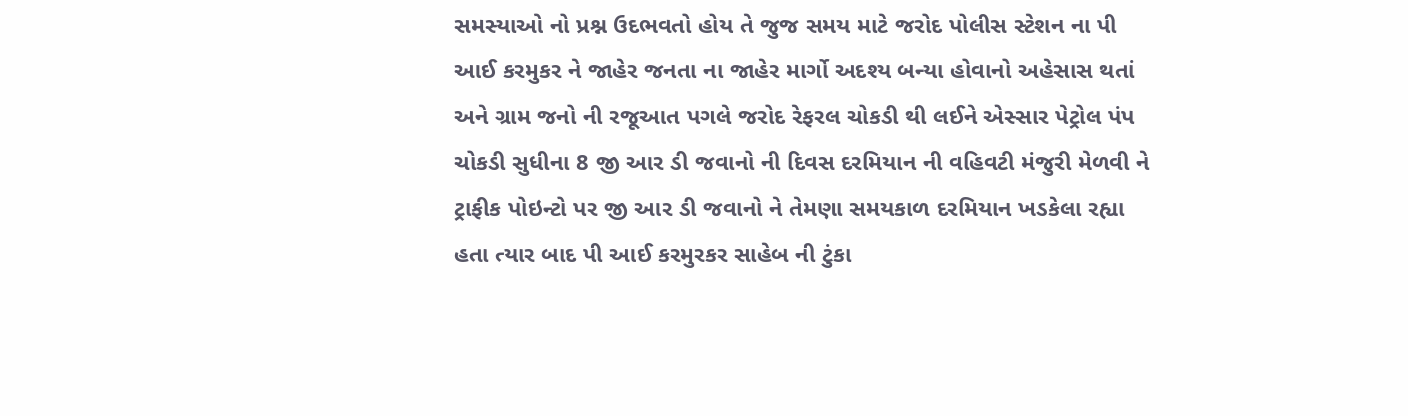સમસ્યાઓ નો પ્રશ્ન ઉદભવતો હોય તે જુજ સમય માટે જરોદ પોલીસ સ્ટેશન ના પી આઈ કરમુકર ને જાહેર જનતા ના જાહેર માર્ગો અદશ્ય બન્યા હોવાનો અહેસાસ થતાં અને ગ્રામ જનો ની રજૂઆત પગલે જરોદ રેફરલ ચોકડી થી લઈને એસ્સાર પેટ્રોલ પંપ ચોકડી સુધીના 8 જી આર ડી જવાનો ની દિવસ દરમિયાન ની વહિવટી મંજુરી મેળવી ને ટ્રાફીક પોઇન્ટો પર જી આર ડી જવાનો ને તેમણા સમયકાળ દરમિયાન ખડકેલા રહ્યા હતા ત્યાર બાદ પી આઈ કરમુરકર સાહેબ ની ટુંકા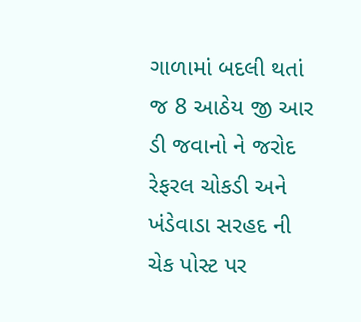ગાળામાં બદલી થતાં જ 8 આઠેય જી આર ડી જવાનો ને જરોદ રેફરલ ચોકડી અને ખંડેવાડા સરહદ ની ચેક પોસ્ટ પર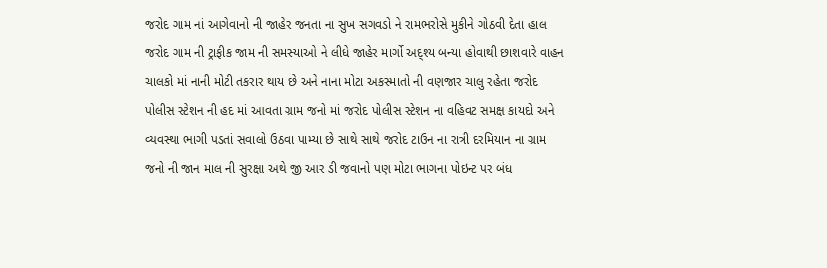જરોદ ગામ નાં આગેવાનો ની જાહેર જનતા ના સુખ સગવડો ને રામભરોસે મુકીને ગોઠવી દેતા હાલ જરોદ ગામ ની ટ્રાફીક જામ ની સમસ્યાઓ ને લીધે જાહેર માર્ગો અદ્શ્ય બન્યા હોવાથી છાશવારે વાહન ચાલકો માં નાની મોટી તકરાર થાય છે અને નાના મોટા અકસ્માતો ની વણજાર ચાલુ રહેતા જરોદ પોલીસ સ્ટેશન ની હદ માં આવતા ગ્રામ જનો માં જરોદ પોલીસ સ્ટેશન ના વહિવટ સમક્ષ કાયદો અને વ્યવસ્થા ભાગી પડતાં સવાલો ઉઠવા પામ્યા છે સાથે સાથે જરોદ ટાઉન ના રાત્રી દરમિયાન ના ગ્રામ જનો ની જાન માલ ની સુરક્ષા અથે જી આર ડી જવાનો પણ મોટા ભાગના પોઇન્ટ પર બંધ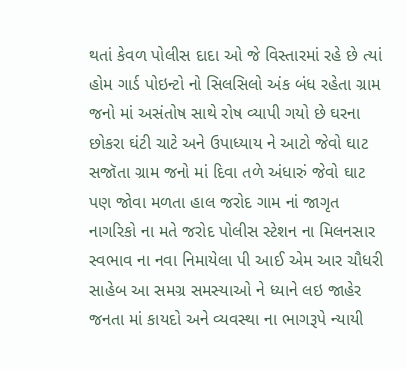થતાં કેવળ પોલીસ દાદા ઓ જે વિસ્તારમાં રહે છે ત્યાં હોમ ગાર્ડ પોઇન્ટો નો સિલસિલો અંક બંધ રહેતા ગ્રામ જનો માં અસંતોષ સાથે રોષ વ્યાપી ગયો છે ઘરના છોકરા ઘંટી ચાટે અને ઉપાધ્યાય ને આટો જેવો ઘાટ સજૉતા ગ્રામ જનો માં દિવા તળે અંધારું જેવો ઘાટ પણ જોવા મળતા હાલ જરોદ ગામ નાં જાગૃત નાગરિકો ના મતે જરોદ પોલીસ સ્ટેશન ના મિલનસાર સ્વભાવ ના નવા નિમાયેલા પી આઈ એમ આર ચૌધરી સાહેબ આ સમગ્ર સમસ્યાઓ ને ધ્યાને લઇ જાહેર જનતા માં કાયદો અને વ્યવસ્થા ના ભાગરૂપે ન્યાયી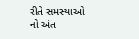રીતે સમસ્યાઓ નો અંત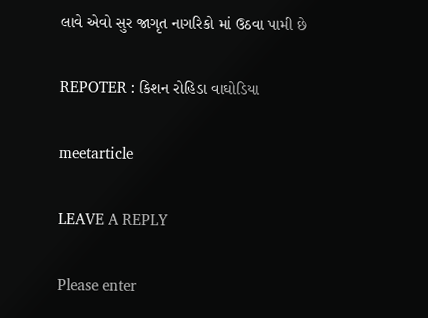લાવે એવો સુર જાગૃત નાગરિકો માં ઉઠવા પામી છે

REPOTER : કિશન રોહિડા વાઘોડિયા

meetarticle

LEAVE A REPLY

Please enter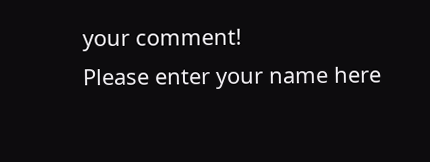your comment!
Please enter your name here